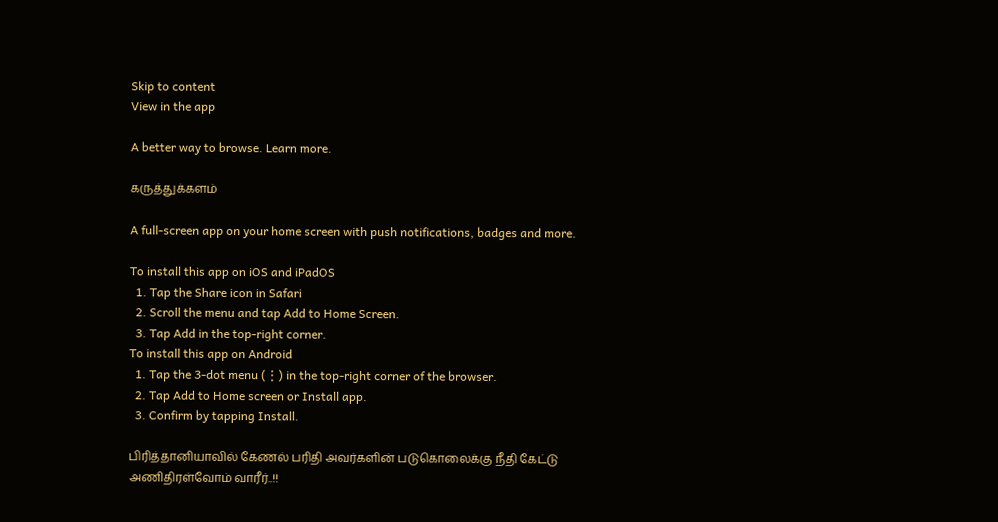Skip to content
View in the app

A better way to browse. Learn more.

கருத்துக்களம்

A full-screen app on your home screen with push notifications, badges and more.

To install this app on iOS and iPadOS
  1. Tap the Share icon in Safari
  2. Scroll the menu and tap Add to Home Screen.
  3. Tap Add in the top-right corner.
To install this app on Android
  1. Tap the 3-dot menu (⋮) in the top-right corner of the browser.
  2. Tap Add to Home screen or Install app.
  3. Confirm by tapping Install.

பிரித்தானியாவில் கேணல் பரிதி அவர்களின் படுகொலைக்கு நீதி கேட்டு அணிதிரள்வோம் வாரீர்..!!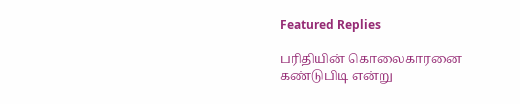Featured Replies

பரிதியின் கொலைகாரனை கண்டுபிடி என்று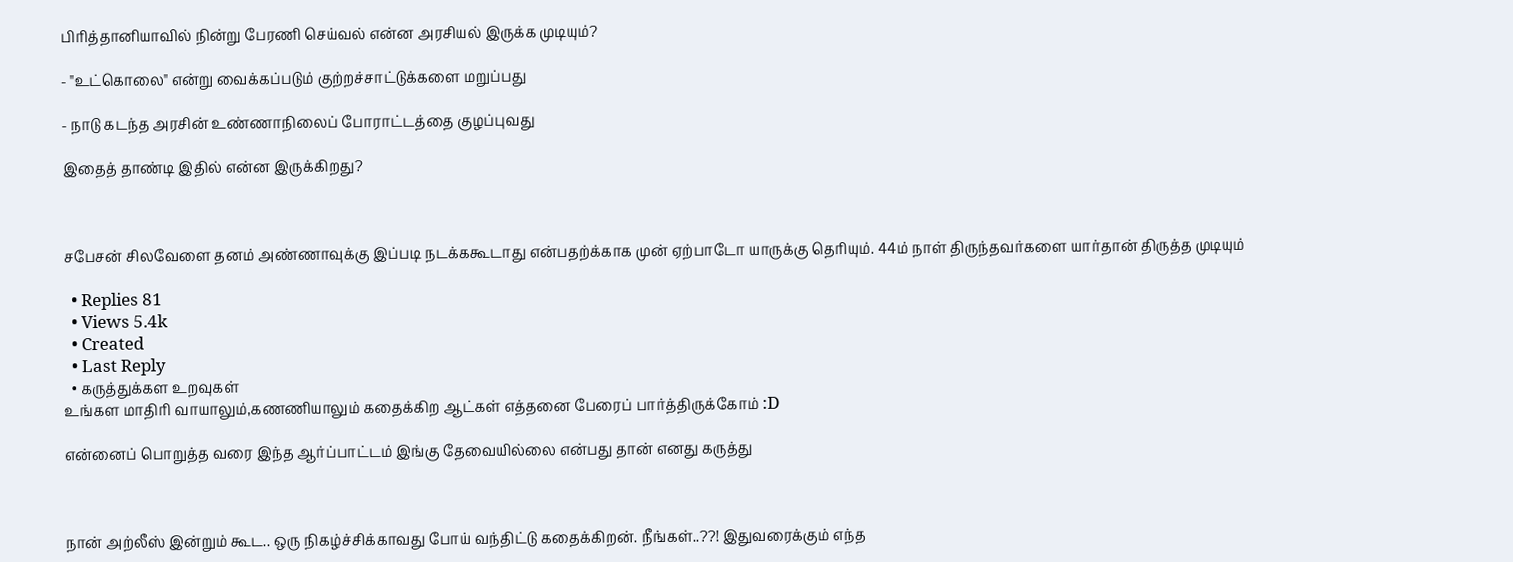பிரித்தானியாவில் நின்று பேரணி செய்வல் என்ன அரசியல் இருக்க முடியும்?

- "உட்கொலை" என்று வைக்கப்படும் குற்றச்சாட்டுக்களை மறுப்பது

- நாடு கடந்த அரசின் உண்ணாநிலைப் போராட்டத்தை குழப்புவது

இதைத் தாண்டி இதில் என்ன இருக்கிறது?



சபேசன் சிலவேளை தனம் அண்ணாவுக்கு இப்படி நடக்ககூடாது என்பதற்க்காக முன் ஏற்பாடோ யாருக்கு தெரியும். 44ம் நாள் திருந்தவர்களை யார்தான் திருத்த முடியும்

  • Replies 81
  • Views 5.4k
  • Created
  • Last Reply
  • கருத்துக்கள உறவுகள்
உங்கள மாதிரி வாயாலும்,கணணியாலும் கதைக்கிற ஆட்கள் எத்தனை பேரைப் பார்த்திருக்கோம் :D

என்னைப் பொறுத்த வரை இந்த ஆர்ப்பாட்டம் இங்கு தேவையில்லை என்பது தான் எனது கருத்து



நான் அற்லீஸ் இன்றும் கூட.. ஒரு நிகழ்ச்சிக்காவது போய் வந்திட்டு கதைக்கிறன். நீங்கள்..??! இதுவரைக்கும் எந்த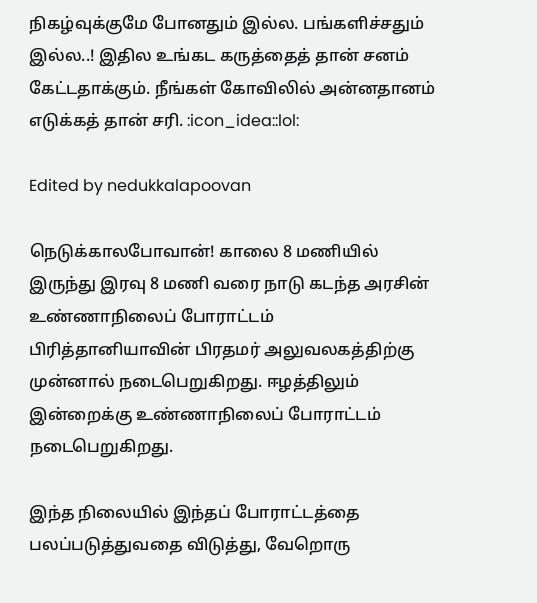நிகழ்வுக்குமே போனதும் இல்ல. பங்களிச்சதும் இல்ல..! இதில உங்கட கருத்தைத் தான் சனம் கேட்டதாக்கும். நீங்கள் கோவிலில் அன்னதானம் எடுக்கத் தான் சரி. :icon_idea::lol:

Edited by nedukkalapoovan

நெடுக்காலபோவான்! காலை 8 மணியில் இருந்து இரவு 8 மணி வரை நாடு கடந்த அரசின் உண்ணாநிலைப் போராட்டம் பிரித்தானியாவின் பிரதமர் அலுவலகத்திற்கு முன்னால் நடைபெறுகிறது. ஈழத்திலும் இன்றைக்கு உண்ணாநிலைப் போராட்டம் நடைபெறுகிறது.

இந்த நிலையில் இந்தப் போராட்டத்தை பலப்படுத்துவதை விடுத்து, வேறொரு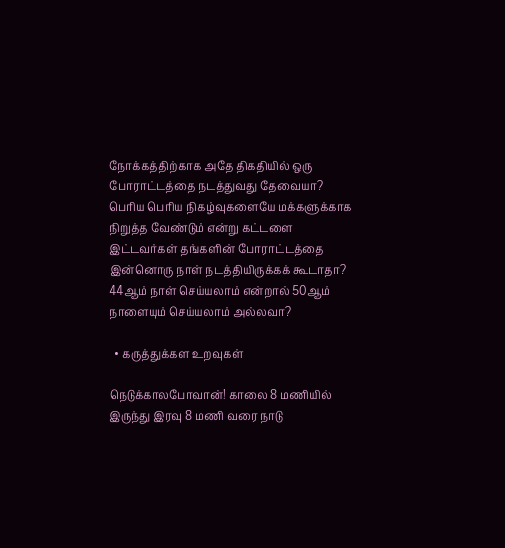நோக்கத்திற்காக அதே திகதியில் ஒரு போராட்டத்தை நடத்துவது தேவையா? பெரிய பெரிய நிகழ்வுகளையே மக்களுக்காக நிறுத்த வேண்டும் என்று கட்டளை இட்டவர்கள் தங்களின் போராட்டத்தை இன்னொரு நாள் நடத்தியிருக்கக் கூடாதா? 44ஆம் நாள் செய்யலாம் என்றால் 50ஆம் நாளையும் செய்யலாம் அல்லவா?

  • கருத்துக்கள உறவுகள்

நெடுக்காலபோவான்! காலை 8 மணியில் இருந்து இரவு 8 மணி வரை நாடு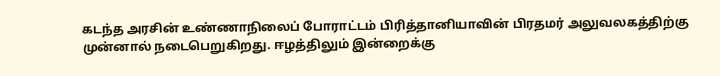கடந்த அரசின் உண்ணாநிலைப் போராட்டம் பிரித்தானியாவின் பிரதமர் அலுவலகத்திற்கு முன்னால் நடைபெறுகிறது. ஈழத்திலும் இன்றைக்கு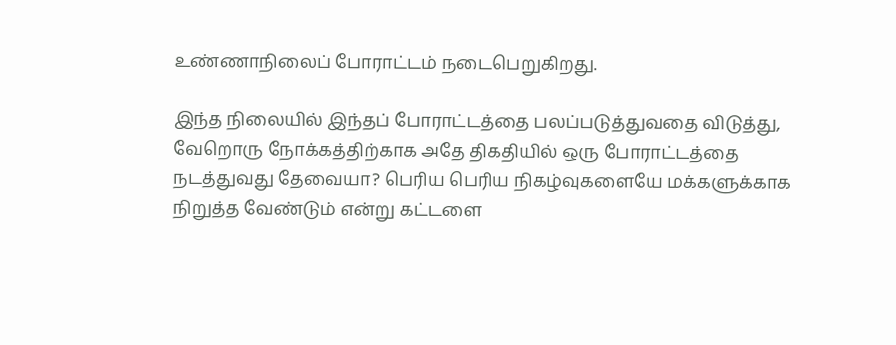உண்ணாநிலைப் போராட்டம் நடைபெறுகிறது.

இந்த நிலையில் இந்தப் போராட்டத்தை பலப்படுத்துவதை விடுத்து, வேறொரு நோக்கத்திற்காக அதே திகதியில் ஒரு போராட்டத்தை நடத்துவது தேவையா? பெரிய பெரிய நிகழ்வுகளையே மக்களுக்காக நிறுத்த வேண்டும் என்று கட்டளை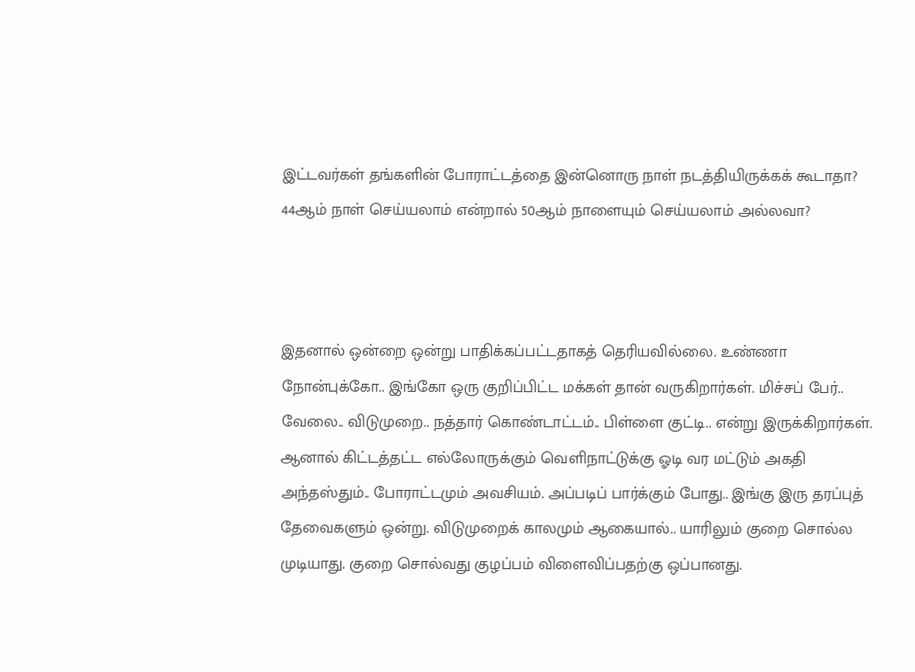இட்டவர்கள் தங்களின் போராட்டத்தை இன்னொரு நாள் நடத்தியிருக்கக் கூடாதா? 44ஆம் நாள் செய்யலாம் என்றால் 50ஆம் நாளையும் செய்யலாம் அல்லவா?



இதனால் ஒன்றை ஒன்று பாதிக்கப்பட்டதாகத் தெரியவில்லை. உண்ணா நோன்புக்கோ.. இங்கோ ஒரு குறிப்பிட்ட மக்கள் தான் வருகிறார்கள். மிச்சப் பேர்.. வேலை.. விடுமுறை.. நத்தார் கொண்டாட்டம்.. பிள்ளை குட்டி.. என்று இருக்கிறார்கள். ஆனால் கிட்டத்தட்ட எல்லோருக்கும் வெளிநாட்டுக்கு ஓடி வர மட்டும் அகதி அந்தஸ்தும்.. போராட்டமும் அவசியம். அப்படிப் பார்க்கும் போது.. இங்கு இரு தரப்புத் தேவைகளும் ஒன்று. விடுமுறைக் காலமும் ஆகையால்.. யாரிலும் குறை சொல்ல முடியாது. குறை சொல்வது குழப்பம் விளைவிப்பதற்கு ஒப்பானது.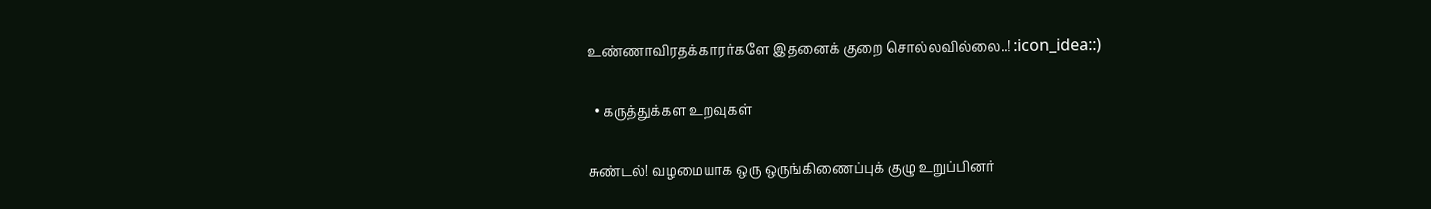உண்ணாவிரதக்காரர்களே இதனைக் குறை சொல்லவில்லை..! :icon_idea::)

  • கருத்துக்கள உறவுகள்

சுண்டல்! வழமையாக ஒரு ஒருங்கிணைப்புக் குழு உறுப்பினர்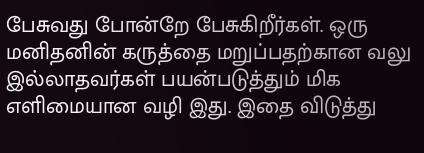பேசுவது போன்றே பேசுகிறீர்கள். ஒரு மனிதனின் கருத்தை மறுப்பதற்கான வலு இல்லாதவர்கள் பயன்படுத்தும் மிக எளிமையான வழி இது. இதை விடுத்து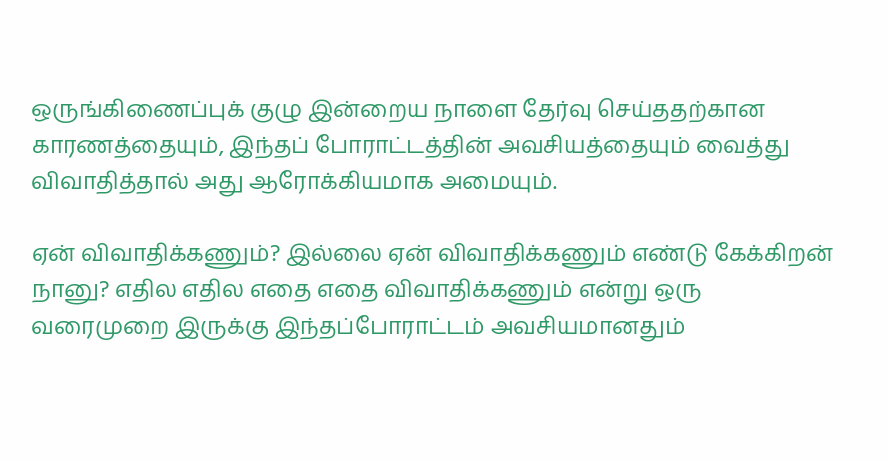ஒருங்கிணைப்புக் குழு இன்றைய நாளை தேர்வு செய்ததற்கான காரணத்தையும், இந்தப் போராட்டத்தின் அவசியத்தையும் வைத்து விவாதித்தால் அது ஆரோக்கியமாக அமையும்.

ஏன் விவாதிக்கணும்? இல்லை ஏன் விவாதிக்கணும் எண்டு கேக்கிறன் நானு? எதில எதில எதை எதை விவாதிக்கணும் என்று ஒரு வரைமுறை இருக்கு இந்தப்போராட்டம் அவசியமானதும்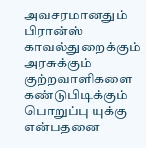அவசரமானதும் பிரான்ஸ் காவல்துறைக்கும் அரசுக்கும் குற்றவாளிகளை கண்டுபிடிக்கும் பொறுப்பு யுக்கு என்பதனை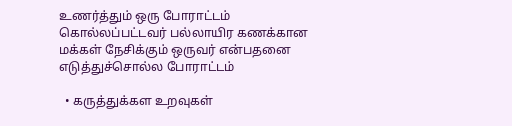உணர்த்தும் ஒரு போராட்டம் கொல்லப்பட்டவர் பல்லாயிர கணக்கான மக்கள் நேசிக்கும் ஒருவர் என்பதனை எடுத்துச்சொல்ல போராட்டம்

  • கருத்துக்கள உறவுகள்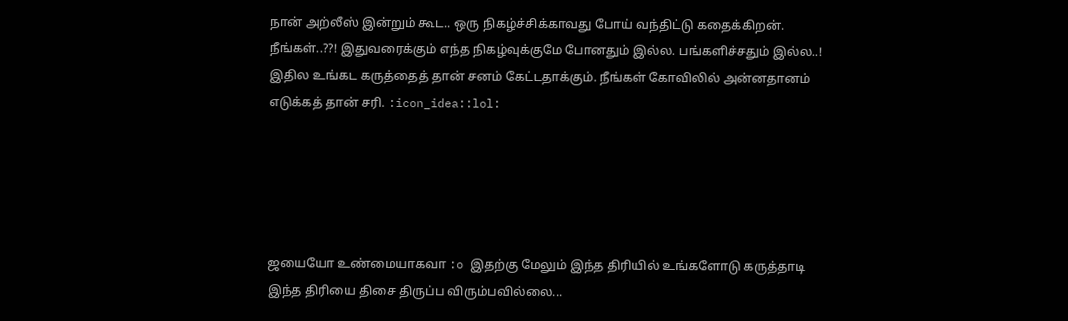நான் அற்லீஸ் இன்றும் கூட.. ஒரு நிகழ்ச்சிக்காவது போய் வந்திட்டு கதைக்கிறன். நீங்கள்..??! இதுவரைக்கும் எந்த நிகழ்வுக்குமே போனதும் இல்ல. பங்களிச்சதும் இல்ல..! இதில உங்கட கருத்தைத் தான் சனம் கேட்டதாக்கும். நீங்கள் கோவிலில் அன்னதானம் எடுக்கத் தான் சரி. :icon_idea::lol:





ஜயையோ உண்மையாகவா :o இதற்கு மேலும் இந்த திரியில் உங்களோடு கருத்தாடி இந்த திரியை திசை திருப்ப விரும்பவில்லை...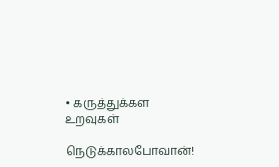• கருத்துக்கள உறவுகள்

நெடுக்காலபோவான்!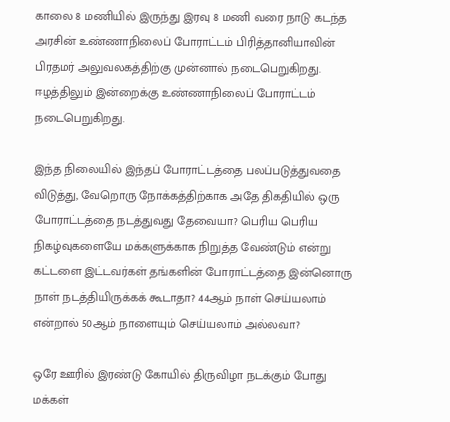காலை 8 மணியில் இருந்து இரவு 8 மணி வரை நாடு கடந்த அரசின் உண்ணாநிலைப் போராட்டம் பிரித்தானியாவின் பிரதமர் அலுவலகத்திற்கு முன்னால் நடைபெறுகிறது. ஈழத்திலும் இன்றைக்கு உண்ணாநிலைப் போராட்டம் நடைபெறுகிறது.

இந்த நிலையில் இந்தப் போராட்டத்தை பலப்படுத்துவதை விடுத்து, வேறொரு நோக்கத்திற்காக அதே திகதியில் ஒரு போராட்டத்தை நடத்துவது தேவையா? பெரிய பெரிய நிகழ்வுகளையே மக்களுக்காக நிறுத்த வேண்டும் என்று கட்டளை இட்டவர்கள் தங்களின் போராட்டத்தை இன்னொரு நாள் நடத்தியிருக்கக் கூடாதா? 44ஆம் நாள் செய்யலாம் என்றால் 50ஆம் நாளையும் செய்யலாம் அல்லவா?

ஒரே ஊரில் இரண்டு கோயில் திருவிழா நடக்கும் போது மக்கள்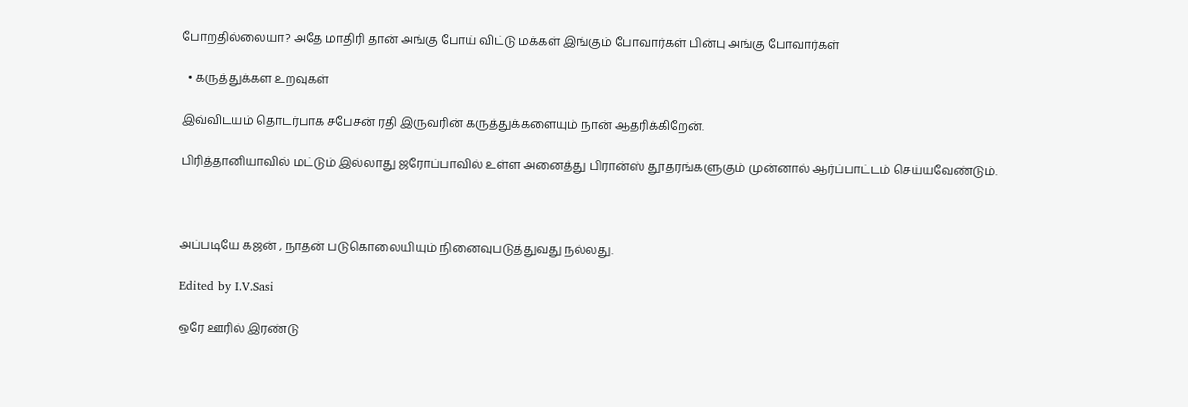போறதில்லையா? அதே மாதிரி தான் அங்கு போய் விட்டு மக்கள் இங்கும் போவார்கள் பின்பு அங்கு போவார்கள்

  • கருத்துக்கள உறவுகள்

இவ்விடயம் தொடர்பாக சபேசன் ரதி இருவரின் கருத்துக்களையும் நான் ஆதரிக்கிறேன்.

பிரித்தானியாவில் மட்டும் இல்லாது ஜரோப்பாவில் உள்ள அனைத்து பிரான்ஸ் தூதரங்களுகும் முன்னால் ஆர்ப்பாட்டம் செய்யவேண்டும்.



அப்படியே கஜன் , நாதன் படுகொலையியும் நினைவுபடுத்துவது நல்லது.

Edited by I.V.Sasi

ஒரே ஊரில் இரண்டு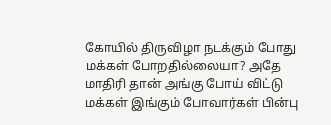கோயில் திருவிழா நடக்கும் போது மக்கள் போறதில்லையா? அதே மாதிரி தான் அங்கு போய் விட்டு மக்கள் இங்கும் போவார்கள் பின்பு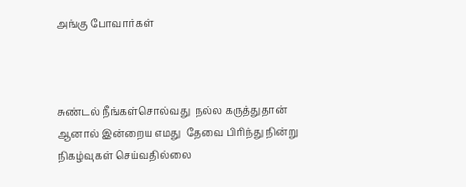அங்கு போவார்கள்



சுண்டல் நீங்கள்சொல்வது  நல்ல கருத்துதான் ஆனால் இன்றைய எமது  தேவை பிரிந்து நின்று நிகழ்வுகள் செய்வதில்லை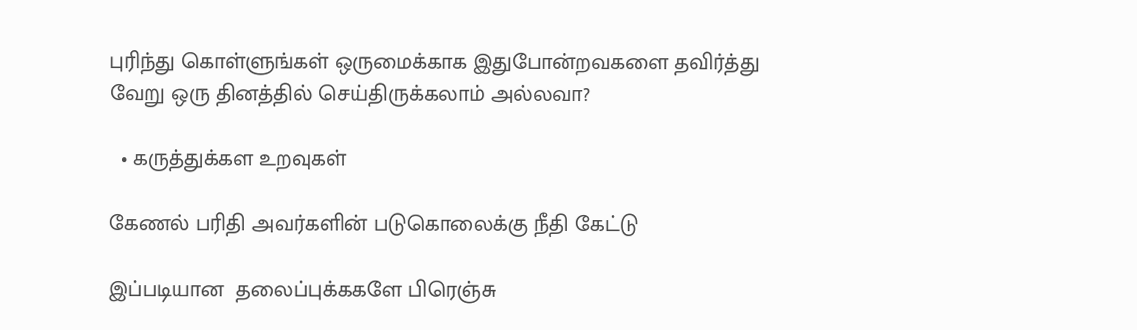புரிந்து கொள்ளுங்கள் ஒருமைக்காக இதுபோன்றவகளை தவிர்த்து வேறு ஒரு தினத்தில் செய்திருக்கலாம் அல்லவா?

  • கருத்துக்கள உறவுகள்

கேணல் பரிதி அவர்களின் படுகொலைக்கு நீதி கேட்டு

இப்படியான  தலைப்புக்ககளே பிரெஞ்சு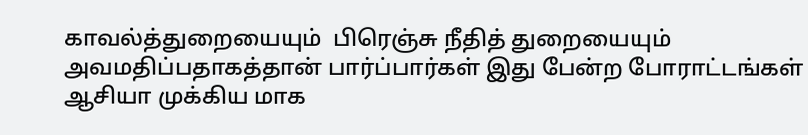காவல்த்துறையையும்  பிரெஞ்சு நீதித் துறையையும் அவமதிப்பதாகத்தான் பார்ப்பார்கள் இது பேன்ற போராட்டங்கள் ஆசியா முக்கிய மாக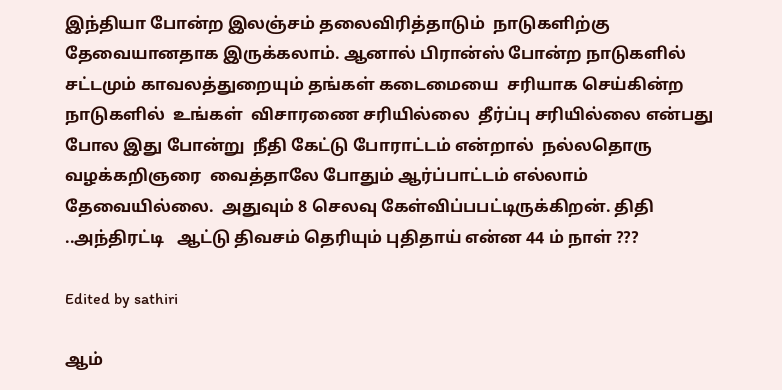இந்தியா போன்ற இலஞ்சம் தலைவிரித்தாடும்  நாடுகளிற்கு தேவையானதாக இருக்கலாம். ஆனால் பிரான்ஸ் போன்ற நாடுகளில் சட்டமும் காவலத்துறையும் தங்கள் கடைமையை  சரியாக செய்கின்ற நாடுகளில்  உங்கள்  விசாரணை சரியில்லை  தீர்ப்பு சரியில்லை என்பது போல இது போன்று  நீதி கேட்டு போராட்டம் என்றால்  நல்லதொரு  வழக்கறிஞரை  வைத்தாலே போதும் ஆர்ப்பாட்டம் எல்லாம் தேவையில்லை.  அதுவும் 8 செலவு கேள்விப்பபட்டிருக்கிறன். திதி ..அந்திரட்டி   ஆட்டு திவசம் தெரியும் புதிதாய் என்ன 44 ம் நாள் ???

Edited by sathiri

ஆம்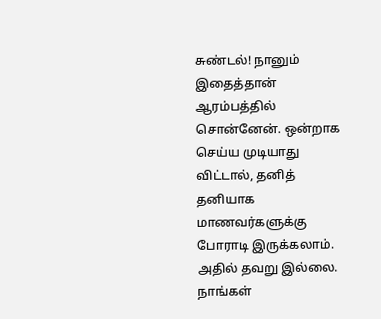சுண்டல்! நானும் இதைத்தான் ஆரம்பத்தில் சொன்னேன். ஒன்றாக செய்ய முடியாது விட்டால், தனித் தனியாக மாணவர்களுக்கு போராடி இருக்கலாம். அதில் தவறு இல்லை. நாங்கள்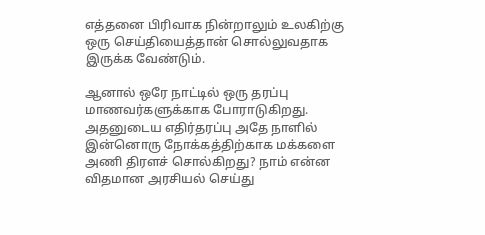எத்தனை பிரிவாக நின்றாலும் உலகிற்கு ஒரு செய்தியைத்தான் சொல்லுவதாக இருக்க வேண்டும்.

ஆனால் ஒரே நாட்டில் ஒரு தரப்பு மாணவர்களுக்காக போராடுகிறது. அதனுடைய எதிர்தரப்பு அதே நாளில் இன்னொரு நோக்கத்திற்காக மக்களை அணி திரளச் சொல்கிறது? நாம் என்ன விதமான அரசியல் செய்து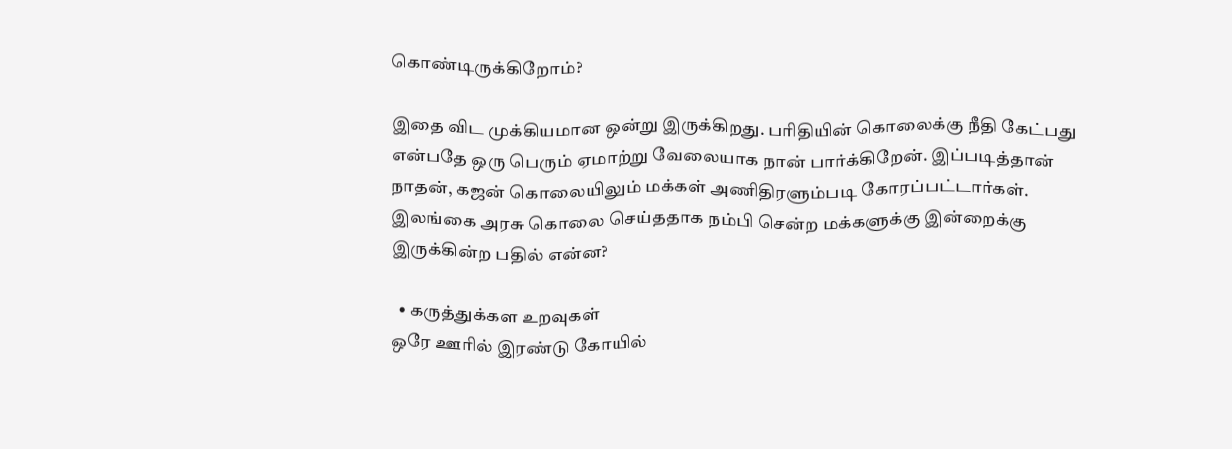கொண்டிருக்கிறோம்?

இதை விட முக்கியமான ஒன்று இருக்கிறது. பரிதியின் கொலைக்கு நீதி கேட்பது என்பதே ஒரு பெரும் ஏமாற்று வேலையாக நான் பார்க்கிறேன். இப்படித்தான் நாதன், கஜன் கொலையிலும் மக்கள் அணிதிரளும்படி கோரப்பட்டார்கள். இலங்கை அரசு கொலை செய்ததாக நம்பி சென்ற மக்களுக்கு இன்றைக்கு இருக்கின்ற பதில் என்ன?

  • கருத்துக்கள உறவுகள்
ஒரே ஊரில் இரண்டு கோயில்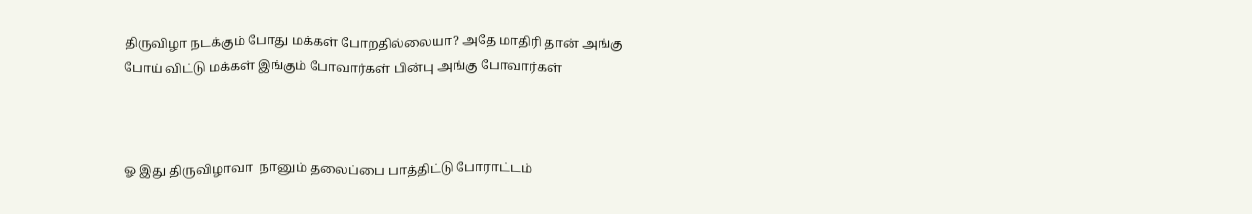திருவிழா நடக்கும் போது மக்கள் போறதில்லையா? அதே மாதிரி தான் அங்கு போய் விட்டு மக்கள் இங்கும் போவார்கள் பின்பு அங்கு போவார்கள்



ஓ இது திருவிழாவா  நானும் தலைப்பை பாத்திட்டு போராட்டம்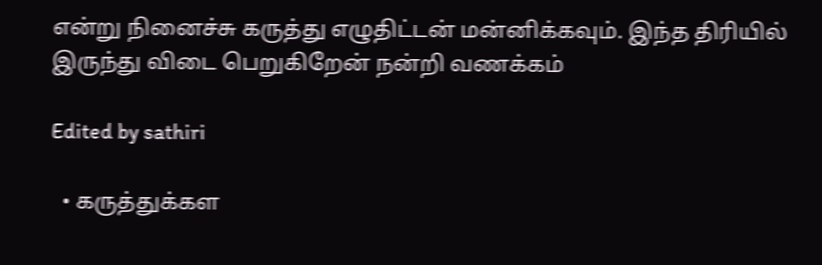என்று நினைச்சு கருத்து எழுதிட்டன் மன்னிக்கவும். இந்த திரியில் இருந்து விடை பெறுகிறேன் நன்றி வணக்கம்

Edited by sathiri

  • கருத்துக்கள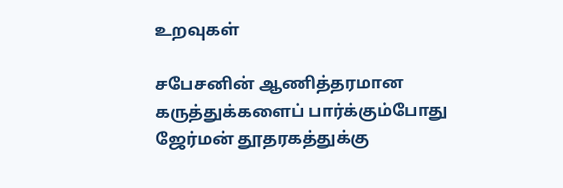உறவுகள்

சபேசனின் ஆணித்தரமான கருத்துக்களைப் பார்க்கும்போது ஜேர்மன் தூதரகத்துக்கு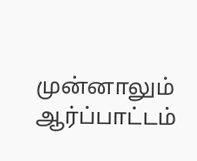முன்னாலும் ஆர்ப்பாட்டம்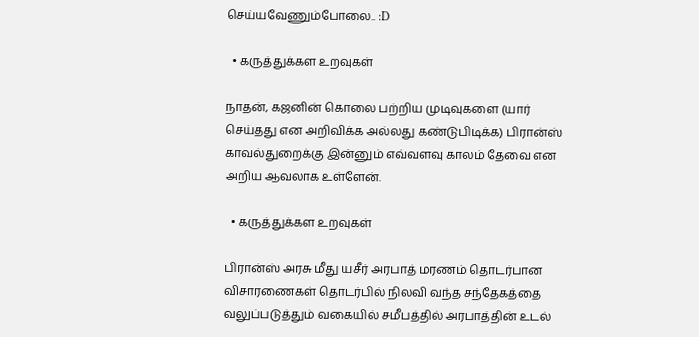செய்யவேணும்போலை.. :D

  • கருத்துக்கள உறவுகள்

நாதன், கஜனின் கொலை பற்றிய முடிவுகளை (யார் செய்தது என அறிவிக்க அல்லது கண்டுபிடிக்க) பிரான்ஸ் காவல்துறைக்கு இன்னும் எவ்வளவு காலம் தேவை என அறிய ஆவலாக உள்ளேன்.

  • கருத்துக்கள உறவுகள்

பிரான்ஸ் அரசு மீது யசீர் அரபாத் மரணம் தொடர்பான விசாரணைகள் தொடர்பில் நிலவி வந்த சந்தேகத்தை வலுப்படுத்தும் வகையில் சமீபத்தில் அரபாத்தின் உடல்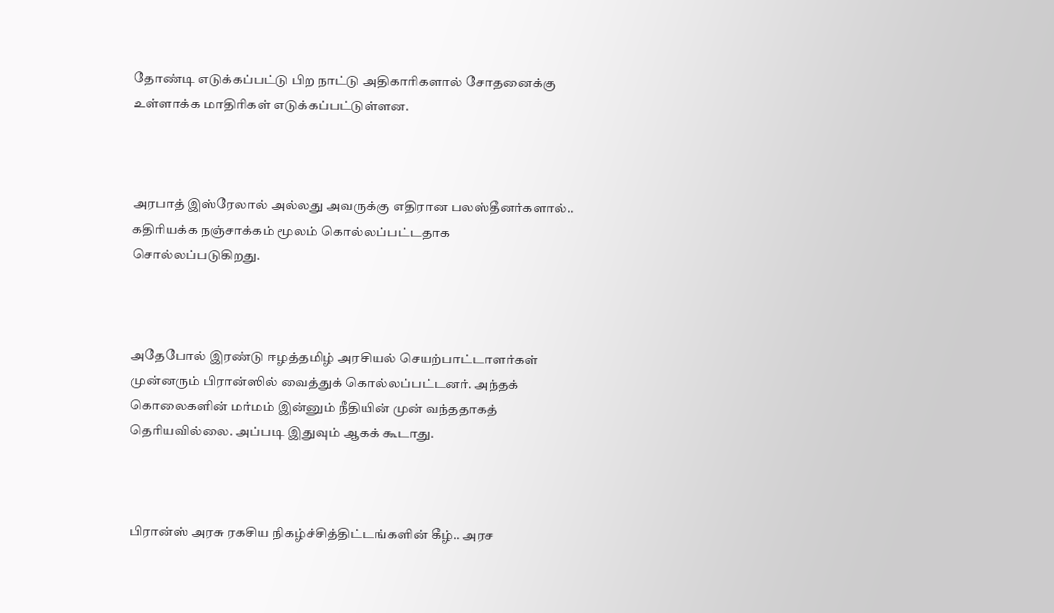தோண்டி எடுக்கப்பட்டு பிற நாட்டு அதிகாரிகளால் சோதனைக்கு உள்ளாக்க மாதிரிகள் எடுக்கப்பட்டுள்ளன.



அரபாத் இஸ்ரேலால் அல்லது அவருக்கு எதிரான பலஸ்தீனர்களால்.. கதிரியக்க நஞ்சாக்கம் மூலம் கொல்லப்பட்டதாக சொல்லப்படுகிறது.



அதேபோல் இரண்டு ஈழத்தமிழ் அரசியல் செயற்பாட்டாளர்கள் முன்னரும் பிரான்ஸில் வைத்துக் கொல்லப்பட்டனர். அந்தக் கொலைகளின் மர்மம் இன்னும் நீதியின் முன் வந்ததாகத் தெரியவில்லை. அப்படி இதுவும் ஆகக் கூடாது.



பிரான்ஸ் அரசு ரகசிய நிகழ்ச்சித்திட்டங்களின் கீழ்.. அரச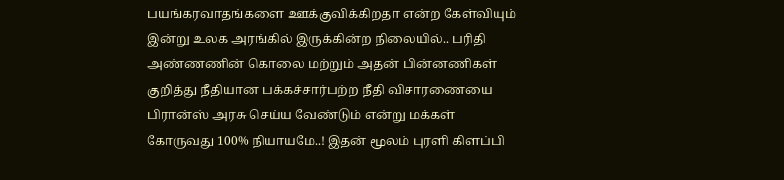பயங்கரவாதங்களை ஊக்குவிக்கிறதா என்ற கேள்வியும் இன்று உலக அரங்கில் இருக்கின்ற நிலையில்.. பரிதி அண்ணணின் கொலை மற்றும் அதன் பின்னணிகள் குறித்து நீதியான பக்கச்சார்பற்ற நீதி விசாரணையை பிரான்ஸ் அரசு செய்ய வேண்டும் என்று மக்கள் கோருவது 100% நியாயமே..! இதன் மூலம் புரளி கிளப்பி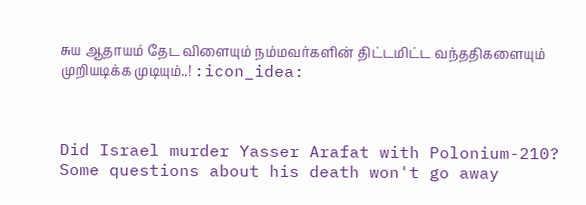சுய ஆதாயம் தேட விளையும் நம்மவர்களின் திட்டமிட்ட வந்ததிகளையும் முறியடிக்க முடியும்..! :icon_idea:



Did Israel murder Yasser Arafat with Polonium-210? Some questions about his death won't go away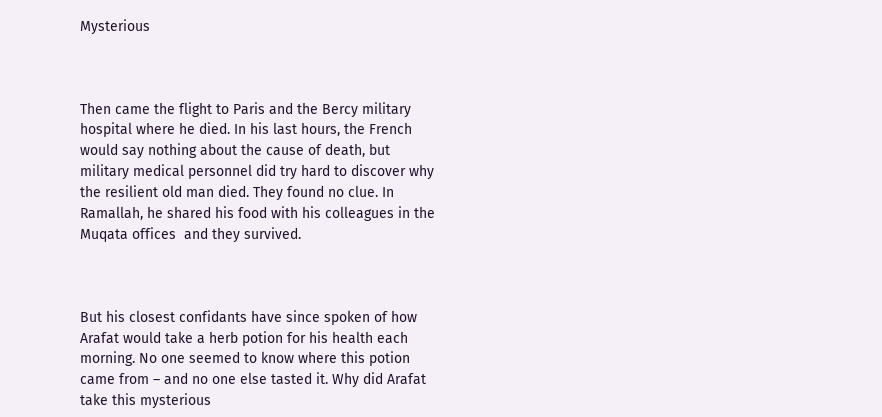Mysterious



Then came the flight to Paris and the Bercy military hospital where he died. In his last hours, the French would say nothing about the cause of death, but military medical personnel did try hard to discover why the resilient old man died. They found no clue. In Ramallah, he shared his food with his colleagues in the Muqata offices  and they survived.



But his closest confidants have since spoken of how Arafat would take a herb potion for his health each morning. No one seemed to know where this potion came from – and no one else tasted it. Why did Arafat take this mysterious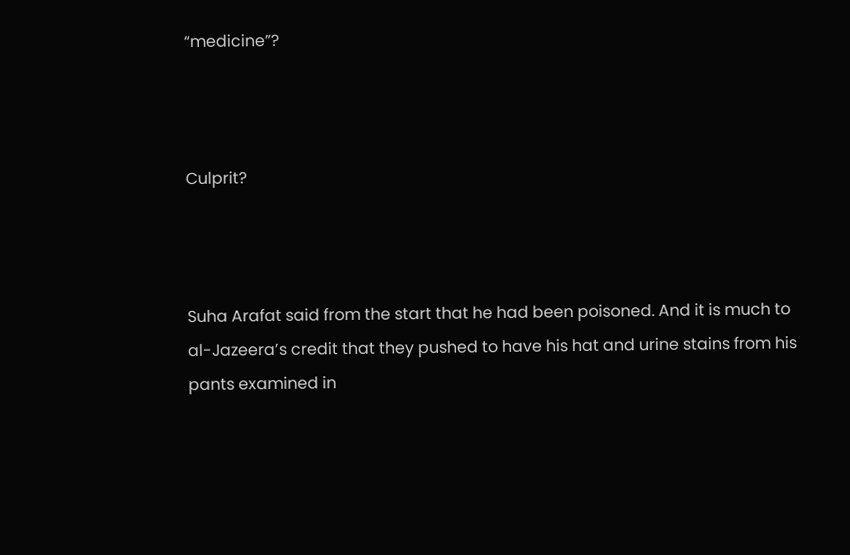“medicine”?



Culprit?



Suha Arafat said from the start that he had been poisoned. And it is much to al-Jazeera’s credit that they pushed to have his hat and urine stains from his pants examined in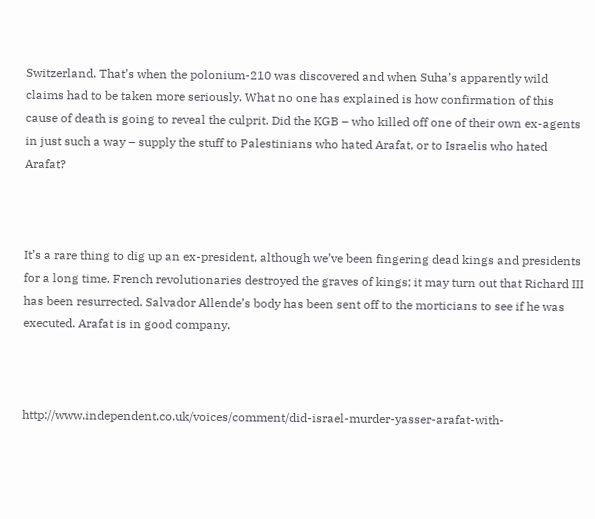Switzerland. That’s when the polonium-210 was discovered and when Suha’s apparently wild claims had to be taken more seriously. What no one has explained is how confirmation of this cause of death is going to reveal the culprit. Did the KGB – who killed off one of their own ex-agents in just such a way – supply the stuff to Palestinians who hated Arafat, or to Israelis who hated Arafat?



It’s a rare thing to dig up an ex-president, although we’ve been fingering dead kings and presidents for a long time. French revolutionaries destroyed the graves of kings; it may turn out that Richard III has been resurrected. Salvador Allende’s body has been sent off to the morticians to see if he was executed. Arafat is in good company.



http://www.independent.co.uk/voices/comment/did-israel-murder-yasser-arafat-with-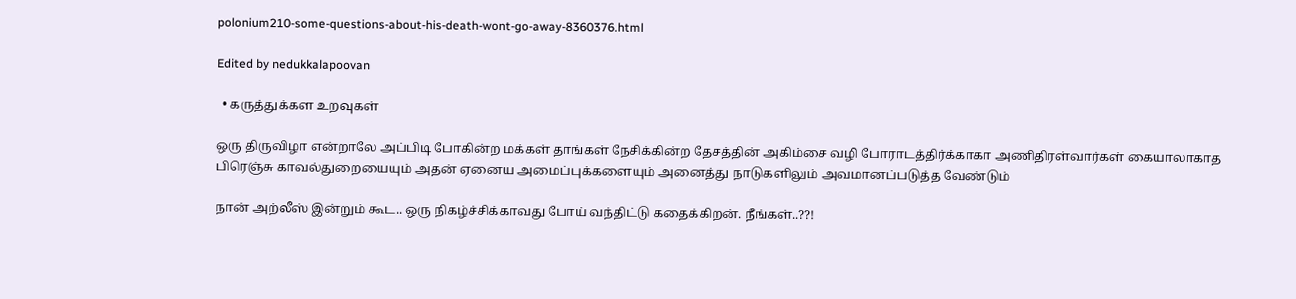polonium210-some-questions-about-his-death-wont-go-away-8360376.html

Edited by nedukkalapoovan

  • கருத்துக்கள உறவுகள்

ஒரு திருவிழா என்றாலே அப்பிடி போகின்ற மக்கள் தாங்கள் நேசிக்கின்ற தேசத்தின் அகிம்சை வழி போராடத்திர்க்காகா அணிதிரள்வார்கள் கையாலாகாத பிரெஞ்சு காவல்துறையையும் அதன் ஏனைய அமைப்புக்களையும் அனைத்து நாடுகளிலும் அவமானப்படுத்த வேண்டும்

நான் அற்லீஸ் இன்றும் கூட.. ஒரு நிகழ்ச்சிக்காவது போய் வந்திட்டு கதைக்கிறன். நீங்கள்..??!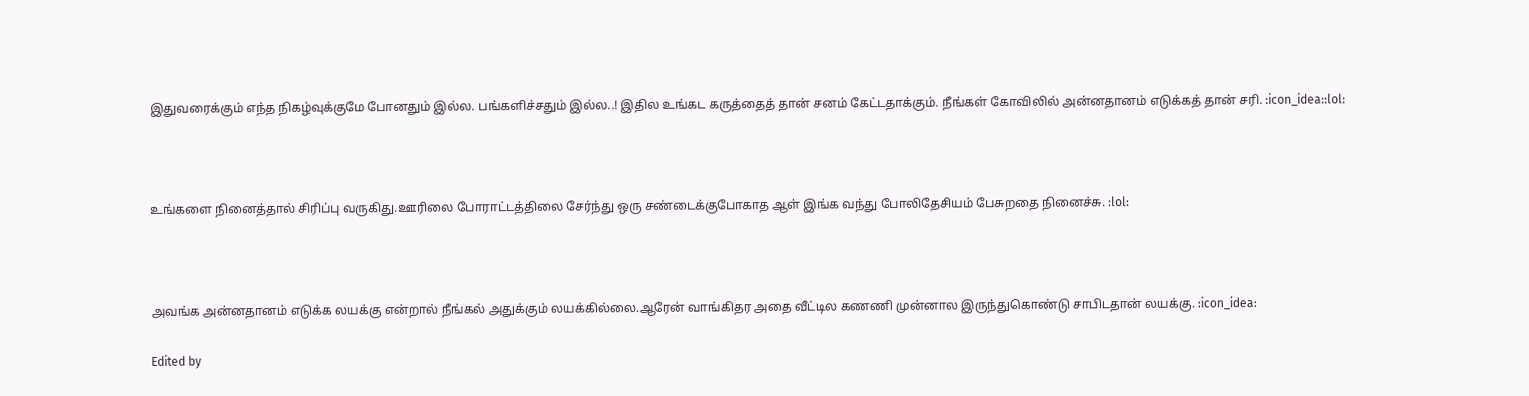இதுவரைக்கும் எந்த நிகழ்வுக்குமே போனதும் இல்ல. பங்களிச்சதும் இல்ல..! இதில உங்கட கருத்தைத் தான் சனம் கேட்டதாக்கும். நீங்கள் கோவிலில் அன்னதானம் எடுக்கத் தான் சரி. :icon_idea::lol:



உங்களை நினைத்தால் சிரிப்பு வருகிது.ஊரிலை போராட்டத்திலை சேர்ந்து ஒரு சண்டைக்குபோகாத ஆள் இங்க வந்து போலிதேசியம் பேசுறதை நினைச்சு. :lol:



அவங்க அன்னதானம் எடுக்க லயக்கு என்றால் நீங்கல் அதுக்கும் லயக்கில்லை.ஆரேன் வாங்கிதர அதை வீட்டில கணணி முன்னால இருந்துகொண்டு சாபிடதான் லயக்கு. :icon_idea:

Edited by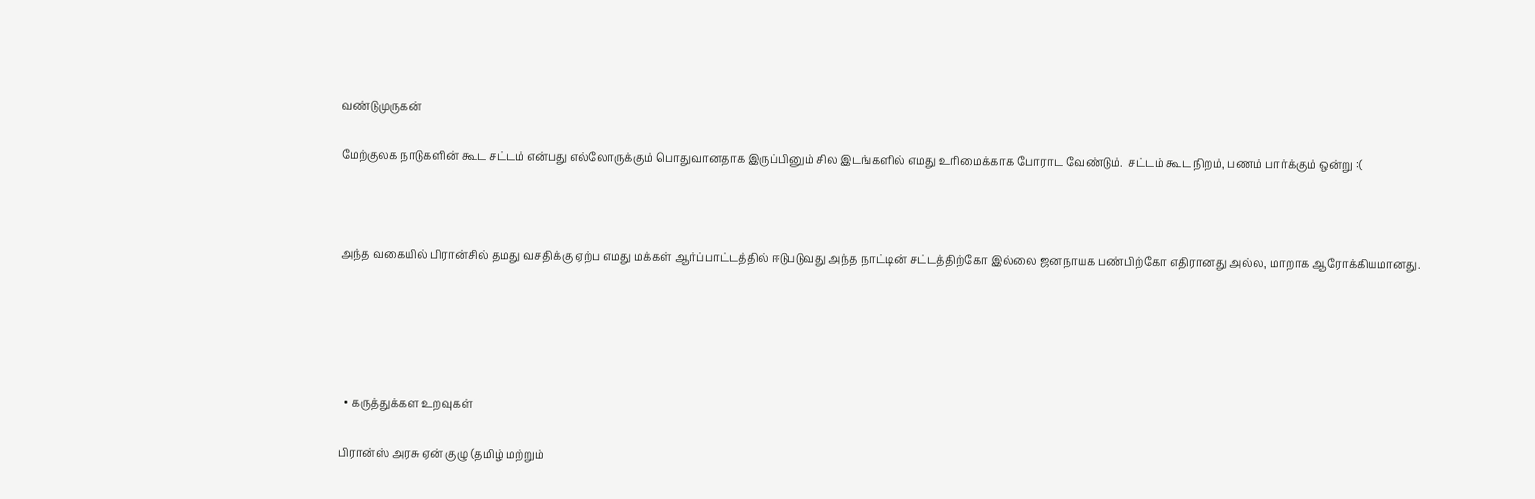வண்டுமுருகன்

மேற்குலக நாடுகளின் கூட சட்டம் என்பது எல்லோருக்கும் பொதுவானதாக இருப்பினும் சில இடங்களில் எமது உரிமைக்காக போராட வேண்டும்.  சட்டம் கூட நிறம், பணம் பார்க்கும் ஒன்று :(



அந்த வகையில் பிரான்சில் தமது வசதிக்கு ஏற்ப எமது மக்கள் ஆர்ப்பாட்டத்தில் ஈடுபடுவது அந்த நாட்டின் சட்டத்திற்கோ இல்லை ஜனநாயக பண்பிற்கோ எதிரானது அல்ல, மாறாக ஆரோக்கியமானது.





  • கருத்துக்கள உறவுகள்

பிரான்ஸ் அரசு ஏன் குழு (தமிழ் மற்றும்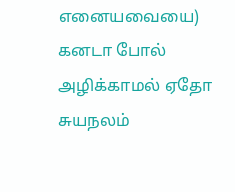எனையவையை) கனடா போல் அழிக்காமல் ஏதோ சுயநலம்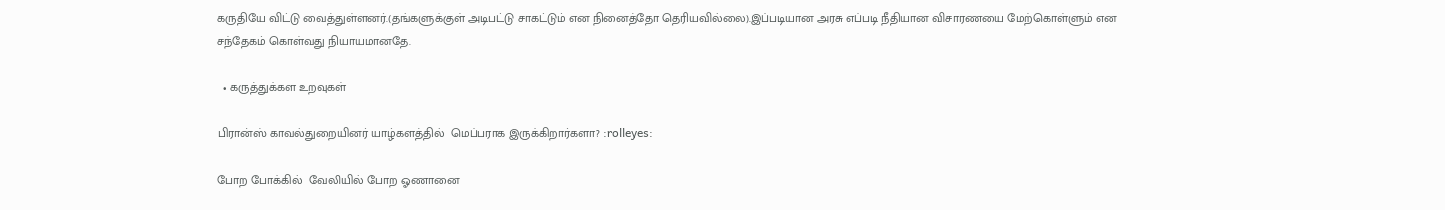கருதியே விட்டு வைத்துள்ளனர்.(தங்களுக்குள் அடிபட்டு சாகட்டும் என நினைத்தோ தெரியவில்லை).இப்படியான அரசு எப்படி நீதியான விசாரணயை மேற்கொள்ளும் என சந்தேகம் கொள்வது நியாயமானதே.

  • கருத்துக்கள உறவுகள்

பிரான்ஸ் காவல்துறையினர் யாழ்களத்தில்  மெப்பராக இருக்கிறார்களா? :rolleyes:

போற போக்கில்  வேலியில் போற ஓணானை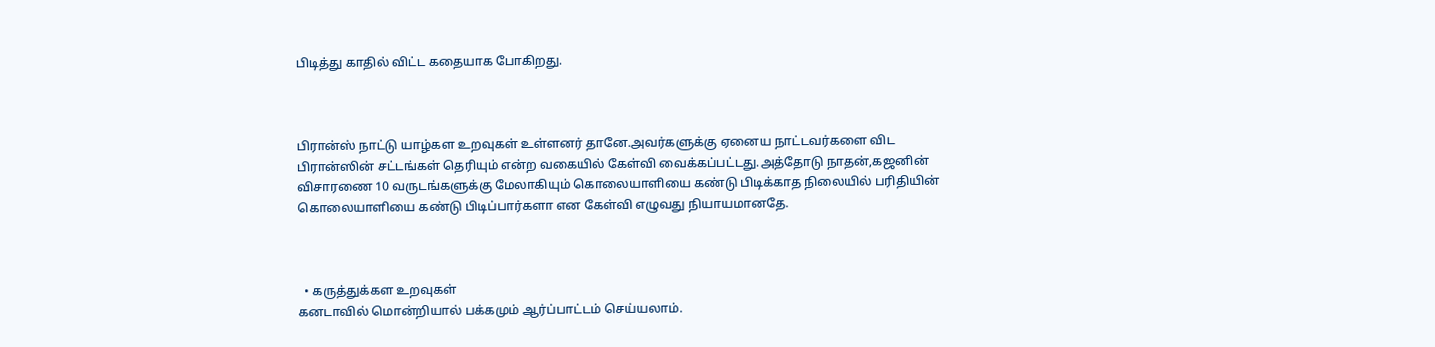பிடித்து காதில் விட்ட கதையாக போகிறது.



பிரான்ஸ் நாட்டு யாழ்கள உறவுகள் உள்ளனர் தானே.அவர்களுக்கு ஏனைய நாட்டவர்களை விட பிரான்ஸின் சட்டங்கள் தெரியும் என்ற வகையில் கேள்வி வைக்கப்பட்டது.அத்தோடு நாதன்,கஜனின் விசாரணை 10 வருடங்களுக்கு மேலாகியும் கொலையாளியை கண்டு பிடிக்காத நிலையில் பரிதியின் கொலையாளியை கண்டு பிடிப்பார்களா என கேள்வி எழுவது நியாயமானதே.



  • கருத்துக்கள உறவுகள்
கனடாவில் மொன்றியால் பக்கமும் ஆர்ப்பாட்டம் செய்யலாம்.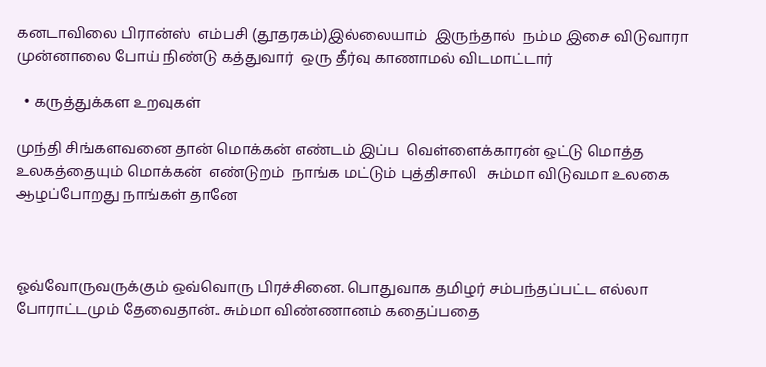கனடாவிலை பிரான்ஸ்  எம்பசி (தூதரகம்)இல்லையாம்  இருந்தால்  நம்ம இசை விடுவாரா முன்னாலை போய் நிண்டு கத்துவார்  ஒரு தீர்வு காணாமல் விடமாட்டார்

  • கருத்துக்கள உறவுகள்

முந்தி சிங்களவனை தான் மொக்கன் எண்டம் இப்ப  வெள்ளைக்காரன் ஒட்டு மொத்த உலகத்தையும் மொக்கன்  எண்டுறம்  நாங்க மட்டும் புத்திசாலி   சும்மா விடுவமா உலகை ஆழப்போறது நாங்கள் தானே



ஓவ்வோருவருக்கும் ஒவ்வொரு பிரச்சினை. பொதுவாக தமிழர் சம்பந்தப்பட்ட எல்லா போராட்டமும் தேவைதான்.. சும்மா விண்ணானம் கதைப்பதை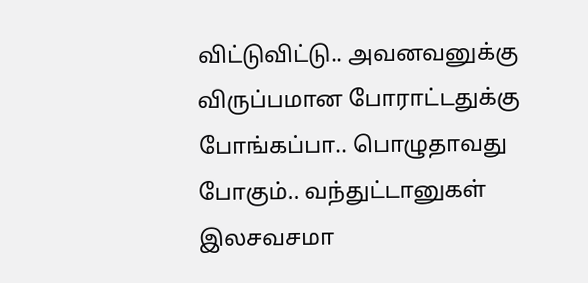விட்டுவிட்டு.. அவனவனுக்கு விருப்பமான போராட்டதுக்கு போங்கப்பா.. பொழுதாவது போகும்.. வந்துட்டானுகள் இலசவசமா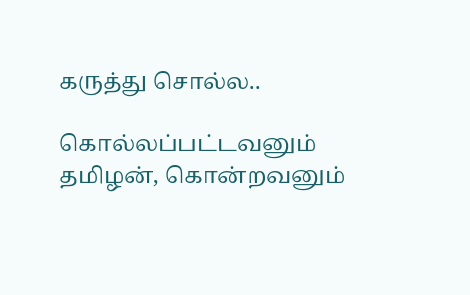கருத்து சொல்ல..

கொல்லப்பட்டவனும் தமிழன், கொன்றவனும்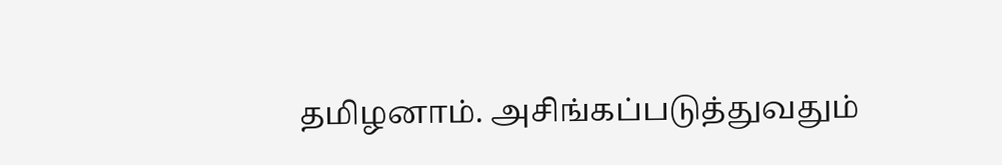தமிழனாம். அசிங்கப்படுத்துவதும்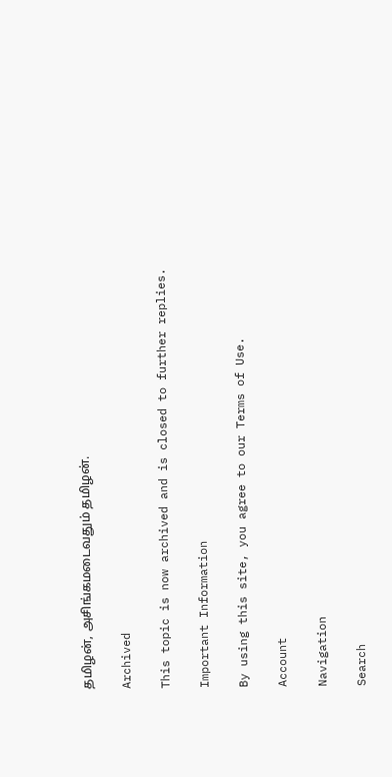தமிழன், அசிங்கமடைவதும் தமிழன்.

Archived

This topic is now archived and is closed to further replies.

Important Information

By using this site, you agree to our Terms of Use.

Account

Navigation

Search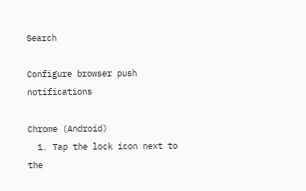Search

Configure browser push notifications

Chrome (Android)
  1. Tap the lock icon next to the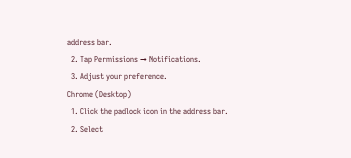address bar.
  2. Tap Permissions → Notifications.
  3. Adjust your preference.
Chrome (Desktop)
  1. Click the padlock icon in the address bar.
  2. Select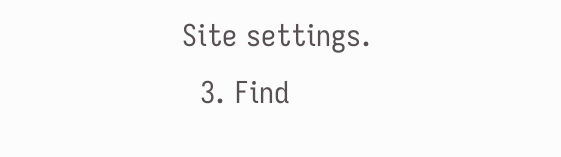Site settings.
  3. Find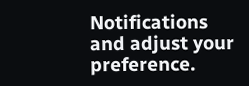Notifications and adjust your preference.